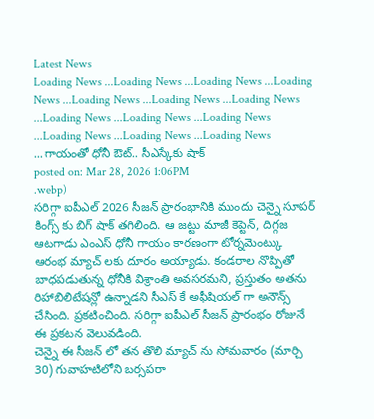Latest News
Loading News ...Loading News ...Loading News ...Loading News ...Loading News ...Loading News ...Loading News ...Loading News ...Loading News ...Loading News ...Loading News ...Loading News ...Loading News ...గాయంతో ధోనీ ఔట్.. సీఎస్కేకు షాక్
posted on: Mar 28, 2026 1:06PM
.webp)
సరిగ్గా ఐపీఎల్ 2026 సీజన్ ప్రారంభానికి ముందు చెన్నై సూపర్ కింగ్స్ కు బిగ్ షాక్ తగిలింది. ఆ జట్టు మాజీ కెప్టెన్, దిగ్గజ ఆటగాడు ఎంఎస్ ధోనీ గాయం కారణంగా టోర్నమెంట్కు ఆరంభ మ్యాచ్ లకు దూరం అయ్యాడు. కండరాల నొప్పితో బాధపడుతున్న ధోనీకి విశ్రాంతి అవసరమని, ప్రస్తుతం అతను రిహాబిలిటేషన్లో ఉన్నాడని సీఎస్ కే అఫీషియల్ గా అనౌన్స్ చేసింది. ప్రకటించింది. సరిగ్గా ఐపీఎల్ సీజన్ ప్రారంభం రోజునే ఈ ప్రకటన వెలువడింది.
చెన్నై ఈ సీజన్ లో తన తొలి మ్యాచ్ ను సోమవారం (మార్చి 30) గువాహటిలోని బర్సపరా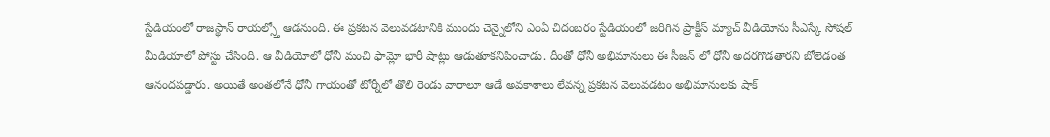స్టేడియంలో రాజస్థాన్ రాయల్స్తో ఆడనుంది. ఈ ప్రకటన వెలువడటానికి ముందు చెన్నైలోని ఎంఏ చిదంబరం స్టేడియంలో జరిగిన ప్రాక్టీస్ మ్యాచ్ వీడియోను సీఎస్కే సోషల్ మీడియాలో పోస్టు చేసింది. ఆ వీడియోలో ధోనీ మంచి ఫామ్లో భారీ షాట్లు ఆడుతూకనిపించాడు. దీంతో ధోనీ అభిమానులు ఈ సీజన్ లో ధోనీ అదరగొడతారని బోలెడంత ఆనందపడ్డారు. అయితే అంతలోనే ధోనీ గాయంతో టోర్నీలో తొలి రెండు వారాలూ ఆడే అవకాశాలు లేవన్న ప్రకటన వెలువడటం అభిమానులకు షాక్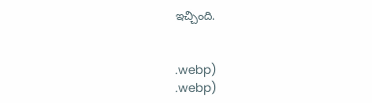ఇచ్చింది.


.webp)
.webp)